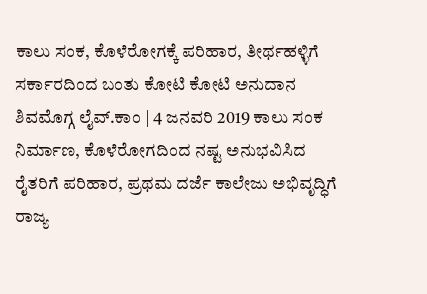ಕಾಲು ಸಂಕ, ಕೊಳೆರೋಗಕ್ಕೆ ಪರಿಹಾರ, ತೀರ್ಥಹಳ್ಳಿಗೆ ಸರ್ಕಾರದಿಂದ ಬಂತು ಕೋಟಿ ಕೋಟಿ ಅನುದಾನ
ಶಿವಮೊಗ್ಗ ಲೈವ್.ಕಾಂ | 4 ಜನವರಿ 2019 ಕಾಲು ಸಂಕ ನಿರ್ಮಾಣ, ಕೊಳೆರೋಗದಿಂದ ನಷ್ಟ ಅನುಭವಿಸಿದ ರೈತರಿಗೆ ಪರಿಹಾರ, ಪ್ರಥಮ ದರ್ಜೆ ಕಾಲೇಜು ಅಭಿವೃದ್ಧಿಗೆ ರಾಜ್ಯ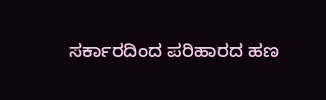ಸರ್ಕಾರದಿಂದ ಪರಿಹಾರದ ಹಣ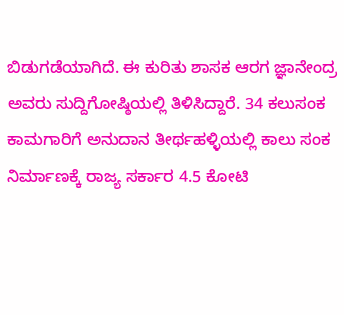ಬಿಡುಗಡೆಯಾಗಿದೆ. ಈ ಕುರಿತು ಶಾಸಕ ಆರಗ ಜ್ಞಾನೇಂದ್ರ ಅವರು ಸುದ್ದಿಗೋಷ್ಠಿಯಲ್ಲಿ ತಿಳಿಸಿದ್ದಾರೆ. 34 ಕಲುಸಂಕ ಕಾಮಗಾರಿಗೆ ಅನುದಾನ ತೀರ್ಥಹಳ್ಳಿಯಲ್ಲಿ ಕಾಲು ಸಂಕ ನಿರ್ಮಾಣಕ್ಕೆ ರಾಜ್ಯ ಸರ್ಕಾರ 4.5 ಕೋಟಿ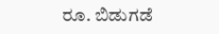ರೂ. ಬಿಡುಗಡೆ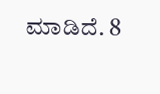ಮಾಡಿದೆ. 8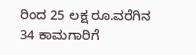ರಿಂದ 25 ಲಕ್ಷ ರೂ.ವರೆಗಿನ 34 ಕಾಮಗಾರಿಗೆ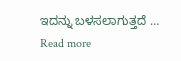ಇದನ್ನು ಬಳಸಲಾಗುತ್ತದೆ … Read more